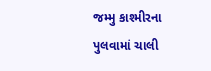જમ્મુ કાશ્મીરના પુલવામાં ચાલી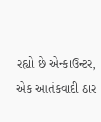રહ્યો છે એન્કાઉન્ટર, એક આતંકવાદી ઠાર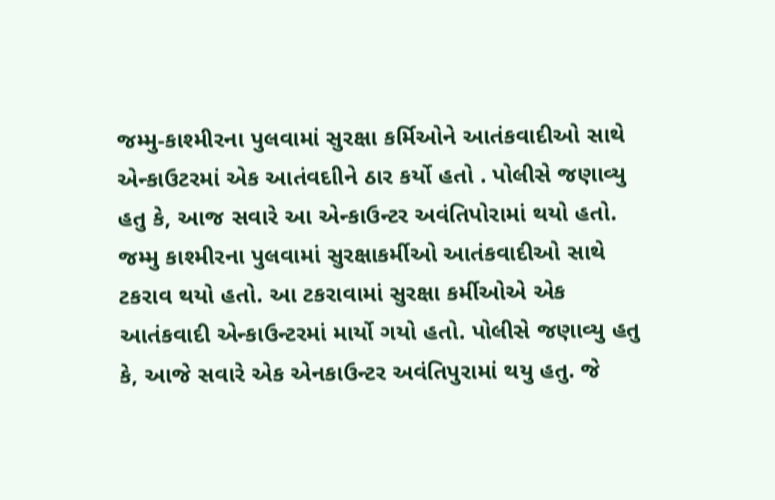જમ્મુ-કાશ્મીરના પુલવામાં સુરક્ષા કર્મિઓને આતંકવાદીઓ સાથે એન્કાઉટરમાં એક આતંવદાીને ઠાર કર્યો હતો . પોલીસે જણાવ્યુ હતુ કે, આજ સવારે આ એન્કાઉન્ટર અવંતિપોરામાં થયો હતો.
જમ્મુ કાશ્મીરના પુલવામાં સુરક્ષાકર્મીઓ આતંકવાદીઓ સાથે ટકરાવ થયો હતો. આ ટકરાવામાં સુરક્ષા કર્મીઓએ એક આતંકવાદી એન્કાઉન્ટરમાં માર્યો ગયો હતો. પોલીસે જણાવ્યુ હતુ કે, આજે સવારે એક એનકાઉન્ટર અવંતિપુરામાં થયુ હતુ. જે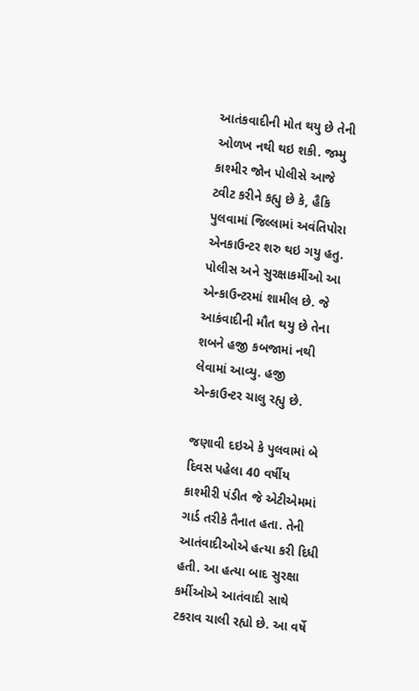આતંકવાદીની મોત થયુ છે તેની ઓળખ નથી થઇ શકી. જમ્મુ કાશ્મીર જોન પોલીસે આજે ટ્વીટ કરીને કહ્યુ છે કે, હૈકિ પુલવામાં જિલ્લામાં અવંતિપોરા એનકાઉન્ટર શરુ થઇ ગયુ હતુ. પોલીસ અને સુરક્ષાકર્મીઓ આ એન્કાઉન્ટરમાં શામીલ છે. જે આકંવાદીની મૌત થયુ છે તેના શબને હજી કબજામાં નથી લેવામાં આવ્યુ. હજી એન્કાઉન્ટર ચાલુ રહ્યુ છે.

જણાવી દઇએ કે પુલવામાં બે દિવસ પહેલા 40 વર્ષીય કાશ્મીરી પંડીત જે એટીએમમાં ગાર્ડ તરીકે તૈનાત હતા. તેની આતંવાદીઓએ હત્યા કરી દિધી હતી. આ હત્યા બાદ સુરક્ષા કર્મીઓએ આતંવાદી સાથે ટકરાવ ચાલી રહ્યો છે. આ વર્ષે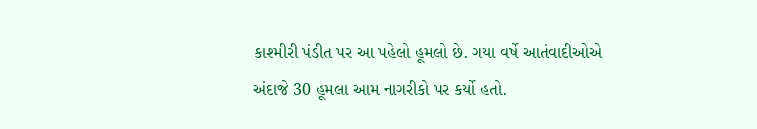કાશ્મીરી પંડીત પર આ પહેલો હૂમલો છે. ગયા વર્ષે આતંવાદીઓએ અંદાજે 30 હૂમલા આમ નાગરીકો પર કર્યો હતો.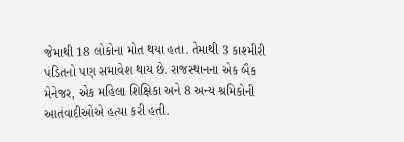જેમાથી 18 લોકોના મોત થયા હતા. તેમાથી 3 કાશ્મીરી પંડિતનો પણ સમાવેશ થાય છે. રાજસ્થાનના એક બૈક મેનેજર, એક મહિલા શિક્ષિકા અને 8 અન્ય શ્રમિકોની આતંવાદીઓએ હત્યા કરી હતી.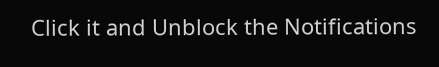Click it and Unblock the Notifications